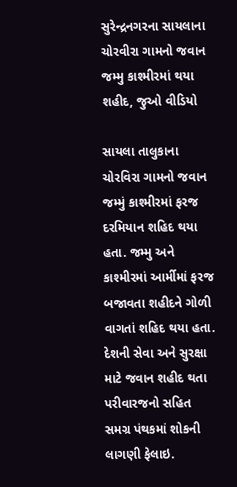સુરેન્દ્રનગરના સાયલાના ચોરવીરા ગામનો જવાન જમ્મુ કાશ્મીરમાં થયા શહીદ, જુઓ વીડિયો

સાયલા તાલુકાના ચોરવિરા ગામનો જવાન જમ્મું કાશ્મીરમાં ફરજ દરમિયાન શહિદ થયા હતા. જમ્મુ અને કાશ્મીરમાં આર્મીમાં ફરજ બજાવતા શહીદને ગોળી વાગતાં શહિદ થયા હતા. દેશની સેવા અને સુરક્ષા માટે જવાન શહીદ થતા પરીવારજનો સહિત સમગ્ર પંથકમાં શોકની લાગણી ફેલાઇ.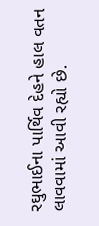રઘુભાઈના પાર્થિવ દેહને હાલ વતન લાવવામાં આવી રહ્યો છે.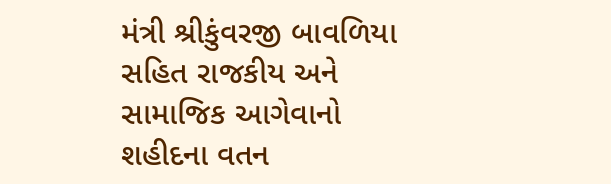મંત્રી શ્રીકુંવરજી બાવળિયા સહિત રાજકીય અને સામાજિક આગેવાનો શહીદના વતન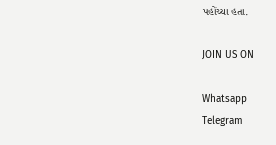પહોંચ્યા હતા.

JOIN US ON

Whatsapp
Telegram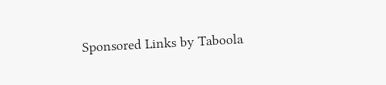Sponsored Links by Taboola